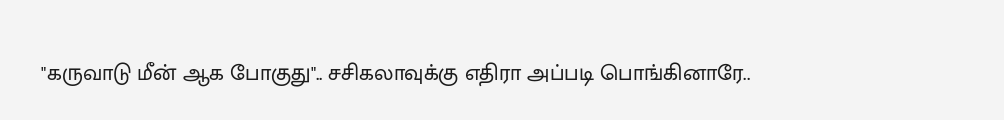"கருவாடு மீன் ஆக போகுது".. சசிகலாவுக்கு எதிரா அப்படி பொங்கினாரே..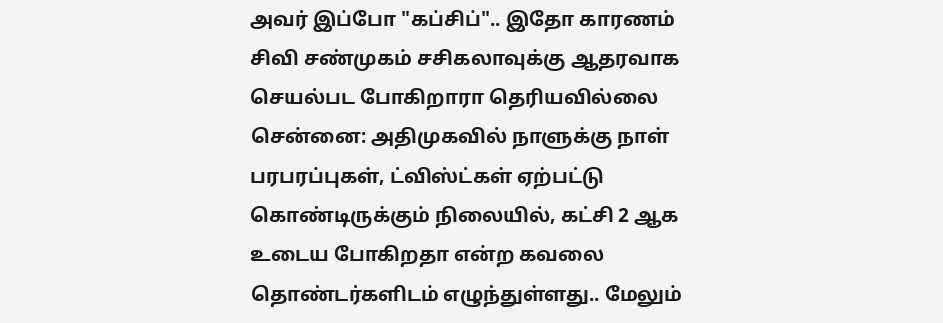அவர் இப்போ "கப்சிப்".. இதோ காரணம்
சிவி சண்முகம் சசிகலாவுக்கு ஆதரவாக செயல்பட போகிறாரா தெரியவில்லை
சென்னை: அதிமுகவில் நாளுக்கு நாள் பரபரப்புகள், ட்விஸ்ட்கள் ஏற்பட்டு கொண்டிருக்கும் நிலையில், கட்சி 2 ஆக உடைய போகிறதா என்ற கவலை தொண்டர்களிடம் எழுந்துள்ளது.. மேலும்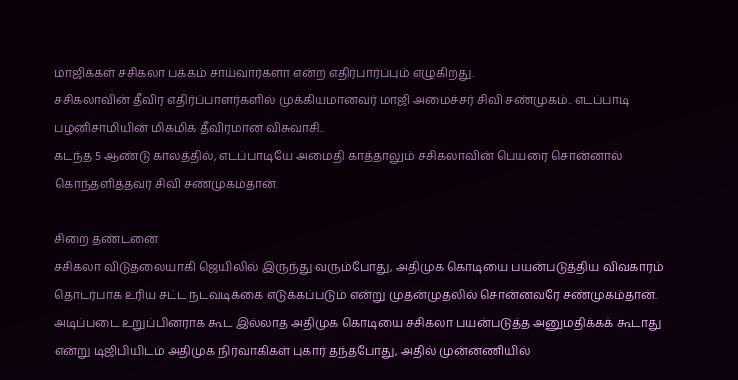மாஜிக்கள் சசிகலா பக்கம் சாய்வார்களா என்ற எதிர்பார்ப்பும் எழுகிறது.
சசிகலாவின் தீவிர எதிர்ப்பாளர்களில் முக்கியமானவர் மாஜி அமைச்சர் சிவி சண்முகம்.. எடப்பாடி பழனிசாமியின் மிகமிக தீவிரமான விசுவாசி..
கடந்த 5 ஆண்டு காலத்தில், எடப்பாடியே அமைதி காத்தாலும் சசிகலாவின் பெயரை சொன்னால் கொந்தளித்தவர் சிவி சண்முகம்தான்.

சிறை தண்டனை
சசிகலா விடுதலையாகி ஜெயிலில் இருந்து வரும்போது, அதிமுக கொடியை பயன்படுத்திய விவகாரம் தொடர்பாக உரிய சட்ட நடவடிக்கை எடுக்கப்படும் என்று முதன்முதலில் சொன்னவரே சண்முகம்தான். அடிப்படை உறுப்பினராக கூட இல்லாத அதிமுக கொடியை சசிகலா பயன்படுத்த அனுமதிக்கக் கூடாது என்று டிஜிபியிடம் அதிமுக நிர்வாகிகள் புகார் தந்தபோது, அதில் முன்னணியில்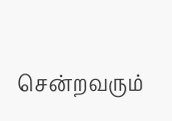சென்றவரும்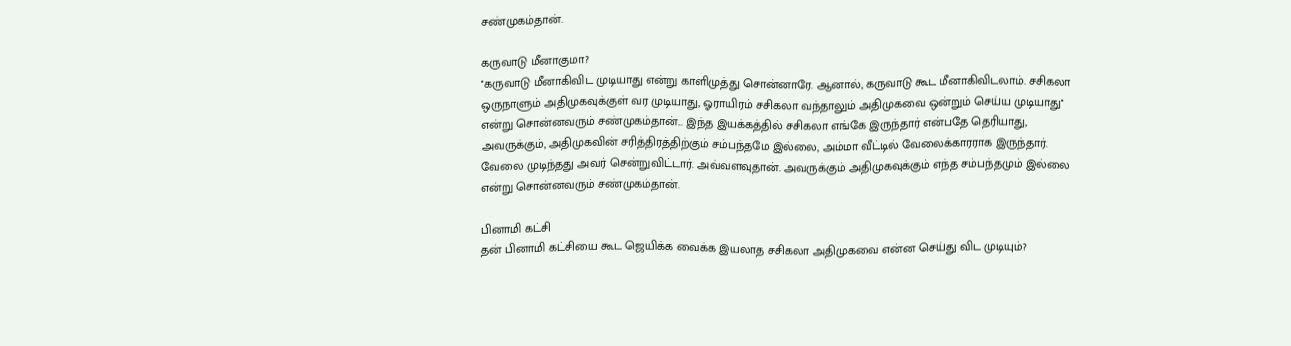சண்முகம்தான்.

கருவாடு மீனாகுமா?
''கருவாடு மீனாகிவிட முடியாது என்று காளிமுத்து சொன்னாரே. ஆனால், கருவாடு கூட மீனாகிவிடலாம். சசிகலா ஒருநாளும் அதிமுகவுக்குள் வர முடியாது, ஓராயிரம் சசிகலா வந்தாலும் அதிமுகவை ஒன்றும் செய்ய முடியாது'' என்று சொன்னவரும் சண்முகம்தான்... இந்த இயக்கத்தில் சசிகலா எங்கே இருந்தார் என்பதே தெரியாது, அவருக்கும், அதிமுகவின் சரித்திரத்திற்கும் சம்பந்தமே இல்லை, அம்மா வீட்டில் வேலைக்காரராக இருந்தார். வேலை முடிந்தது அவர் சென்றுவிட்டார். அவ்வளவுதான். அவருக்கும் அதிமுகவுக்கும் எந்த சம்பந்தமும் இல்லை என்று சொன்னவரும் சண்முகம்தான்.

பினாமி கட்சி
தன் பினாமி கட்சியை கூட ஜெயிக்க வைக்க இயலாத சசிகலா அதிமுகவை என்ன செய்து விட முடியும்?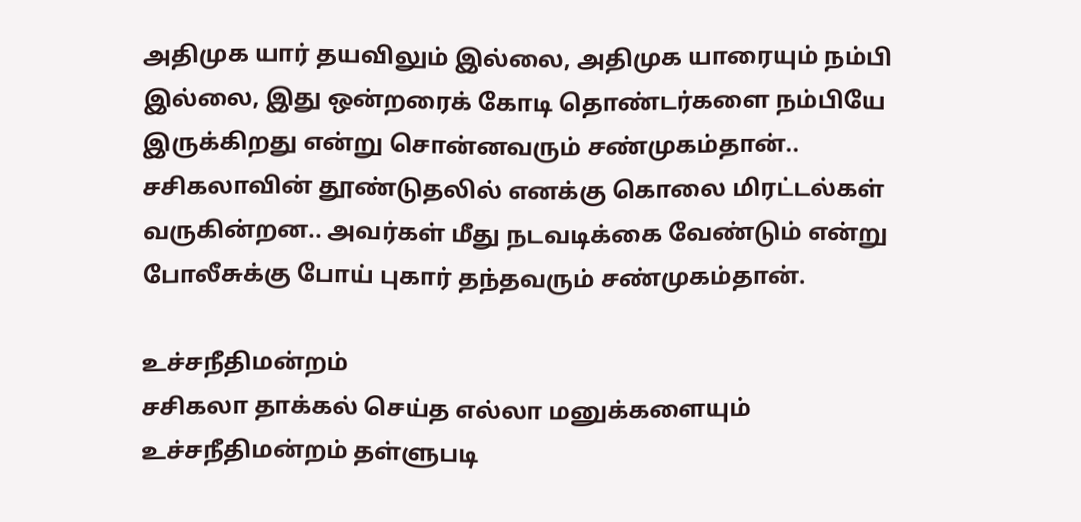அதிமுக யார் தயவிலும் இல்லை, அதிமுக யாரையும் நம்பி இல்லை, இது ஒன்றரைக் கோடி தொண்டர்களை நம்பியே இருக்கிறது என்று சொன்னவரும் சண்முகம்தான்.. சசிகலாவின் தூண்டுதலில் எனக்கு கொலை மிரட்டல்கள் வருகின்றன.. அவர்கள் மீது நடவடிக்கை வேண்டும் என்று போலீசுக்கு போய் புகார் தந்தவரும் சண்முகம்தான்.

உச்சநீதிமன்றம்
சசிகலா தாக்கல் செய்த எல்லா மனுக்களையும் உச்சநீதிமன்றம் தள்ளுபடி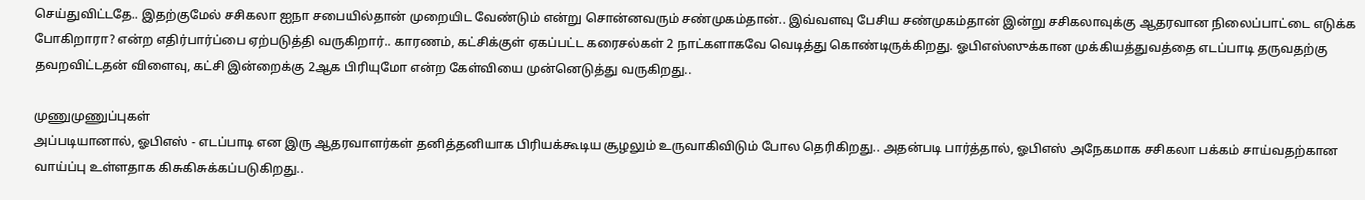செய்துவிட்டதே.. இதற்குமேல் சசிகலா ஐநா சபையில்தான் முறையிட வேண்டும் என்று சொன்னவரும் சண்முகம்தான்.. இவ்வளவு பேசிய சண்முகம்தான் இன்று சசிகலாவுக்கு ஆதரவான நிலைப்பாட்டை எடுக்க போகிறாரா? என்ற எதிர்பார்ப்பை ஏற்படுத்தி வருகிறார்.. காரணம், கட்சிக்குள் ஏகப்பட்ட கரைசல்கள் 2 நாட்களாகவே வெடித்து கொண்டிருக்கிறது. ஓபிஎஸ்ஸுக்கான முக்கியத்துவத்தை எடப்பாடி தருவதற்கு தவறவிட்டதன் விளைவு, கட்சி இன்றைக்கு 2ஆக பிரியுமோ என்ற கேள்வியை முன்னெடுத்து வருகிறது..

முணுமுணுப்புகள்
அப்படியானால், ஓபிஎஸ் - எடப்பாடி என இரு ஆதரவாளர்கள் தனித்தனியாக பிரியக்கூடிய சூழலும் உருவாகிவிடும் போல தெரிகிறது.. அதன்படி பார்த்தால், ஓபிஎஸ் அநேகமாக சசிகலா பக்கம் சாய்வதற்கான வாய்ப்பு உள்ளதாக கிசுகிசுக்கப்படுகிறது..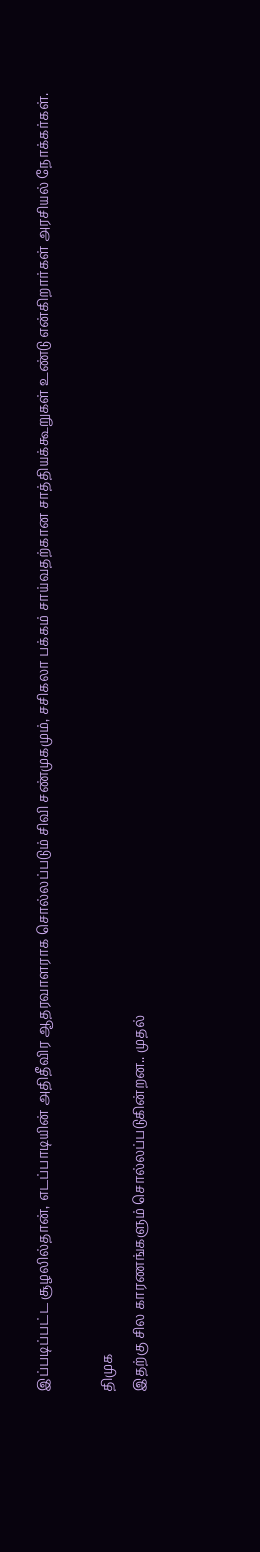இப்படிப்பட்ட சூழலில்தான், எடப்பாடியின் அதிதீவிர ஆதரவாளராக சொல்லப்படும் சிவி சண்முகமும், சசிகலா பக்கம் சாய்வதற்கான சாத்தியக்கூறுகள் உண்டு என்கிறார்கள் அரசியல் நோக்கர்கள்.

திமுக
இதற்கு சில காரணங்களும் சொல்லப்படுகின்றன.. முதல்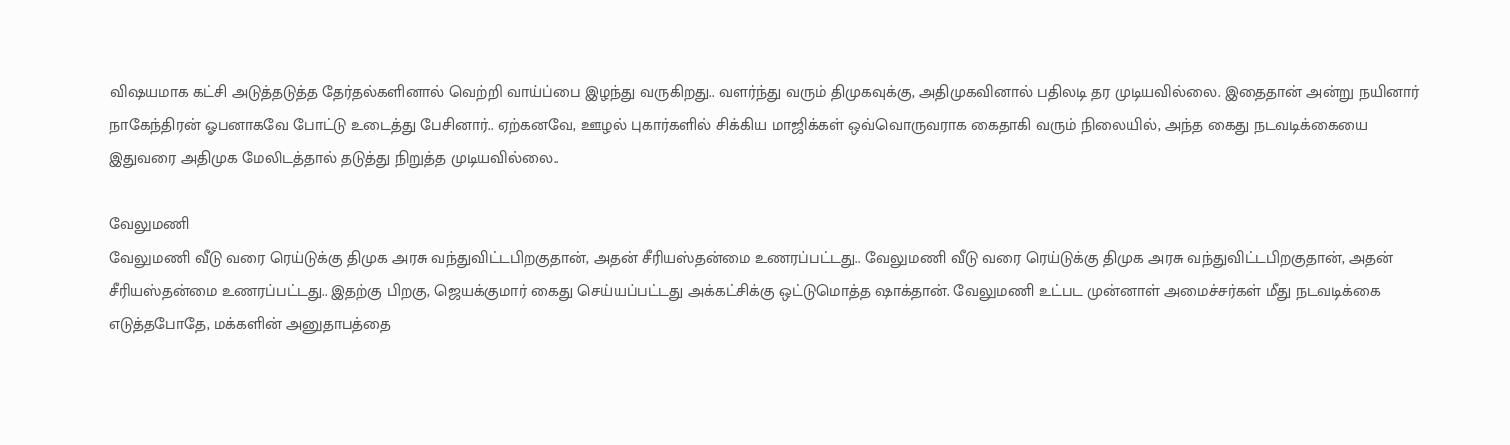விஷயமாக கட்சி அடுத்தடுத்த தேர்தல்களினால் வெற்றி வாய்ப்பை இழந்து வருகிறது.. வளர்ந்து வரும் திமுகவுக்கு, அதிமுகவினால் பதிலடி தர முடியவில்லை. இதைதான் அன்று நயினார் நாகேந்திரன் ஓபனாகவே போட்டு உடைத்து பேசினார்.. ஏற்கனவே, ஊழல் புகார்களில் சிக்கிய மாஜிக்கள் ஒவ்வொருவராக கைதாகி வரும் நிலையில், அந்த கைது நடவடிக்கையை இதுவரை அதிமுக மேலிடத்தால் தடுத்து நிறுத்த முடியவில்லை..

வேலுமணி
வேலுமணி வீடு வரை ரெய்டுக்கு திமுக அரசு வந்துவிட்டபிறகுதான், அதன் சீரியஸ்தன்மை உணரப்பட்டது.. வேலுமணி வீடு வரை ரெய்டுக்கு திமுக அரசு வந்துவிட்டபிறகுதான், அதன் சீரியஸ்தன்மை உணரப்பட்டது.. இதற்கு பிறகு, ஜெயக்குமார் கைது செய்யப்பட்டது அக்கட்சிக்கு ஒட்டுமொத்த ஷாக்தான். வேலுமணி உட்பட முன்னாள் அமைச்சர்கள் மீது நடவடிக்கை எடுத்தபோதே, மக்களின் அனுதாபத்தை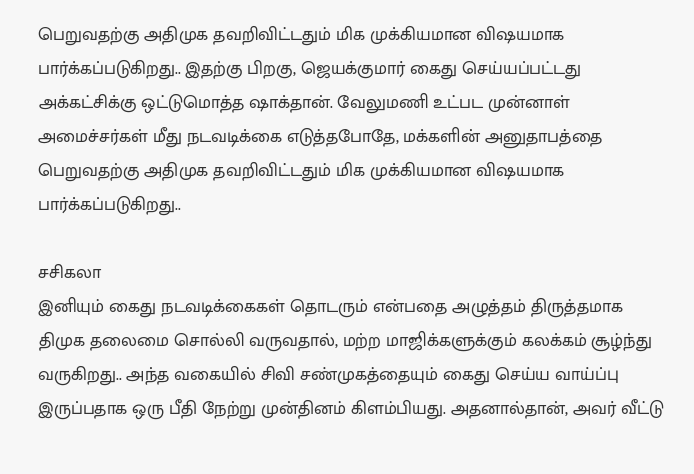பெறுவதற்கு அதிமுக தவறிவிட்டதும் மிக முக்கியமான விஷயமாக பார்க்கப்படுகிறது.. இதற்கு பிறகு, ஜெயக்குமார் கைது செய்யப்பட்டது அக்கட்சிக்கு ஒட்டுமொத்த ஷாக்தான். வேலுமணி உட்பட முன்னாள் அமைச்சர்கள் மீது நடவடிக்கை எடுத்தபோதே, மக்களின் அனுதாபத்தை பெறுவதற்கு அதிமுக தவறிவிட்டதும் மிக முக்கியமான விஷயமாக பார்க்கப்படுகிறது..

சசிகலா
இனியும் கைது நடவடிக்கைகள் தொடரும் என்பதை அழுத்தம் திருத்தமாக திமுக தலைமை சொல்லி வருவதால், மற்ற மாஜிக்களுக்கும் கலக்கம் சூழ்ந்து வருகிறது.. அந்த வகையில் சிவி சண்முகத்தையும் கைது செய்ய வாய்ப்பு இருப்பதாக ஒரு பீதி நேற்று முன்தினம் கிளம்பியது. அதனால்தான், அவர் வீட்டு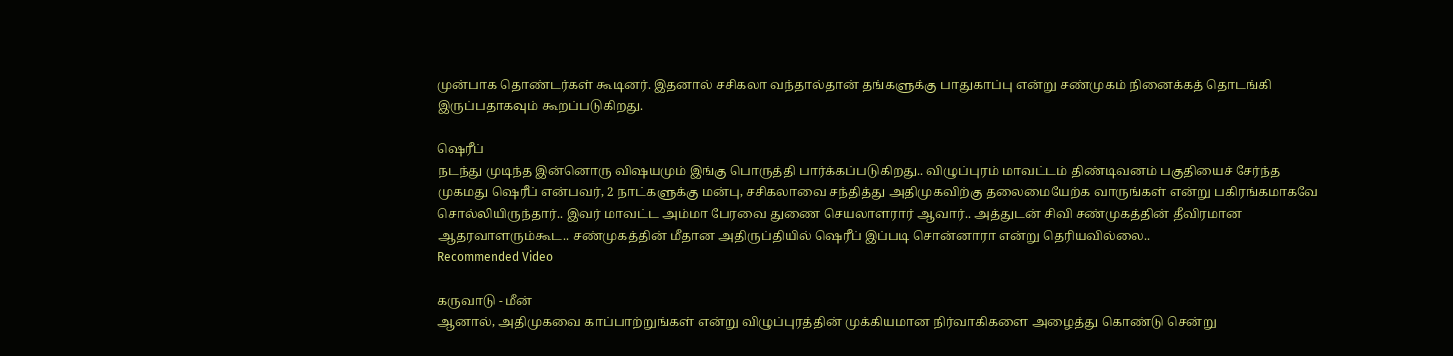முன்பாக தொண்டர்கள் கூடினர். இதனால் சசிகலா வந்தால்தான் தங்களுக்கு பாதுகாப்பு என்று சண்முகம் நினைக்கத் தொடங்கி இருப்பதாகவும் கூறப்படுகிறது.

ஷெரீப்
நடந்து முடிந்த இன்னொரு விஷயமும் இங்கு பொருத்தி பார்க்கப்படுகிறது.. விழுப்புரம் மாவட்டம் திண்டிவனம் பகுதியைச் சேர்ந்த முகமது ஷெரீப் என்பவர், 2 நாட்களுக்கு மன்பு, சசிகலாவை சந்தித்து அதிமுகவிற்கு தலைமையேற்க வாருங்கள் என்று பகிரங்கமாகவே சொல்லியிருந்தார்.. இவர் மாவட்ட அம்மா பேரவை துணை செயலாளரார் ஆவார்.. அத்துடன் சிவி சண்முகத்தின் தீவிரமான ஆதரவாளரும்கூட.. சண்முகத்தின் மீதான அதிருப்தியில் ஷெரீப் இப்படி சொன்னாரா என்று தெரியவில்லை..
Recommended Video

கருவாடு - மீன்
ஆனால், அதிமுகவை காப்பாற்றுங்கள் என்று விழுப்புரத்தின் முக்கியமான நிர்வாகிகளை அழைத்து கொண்டு சென்று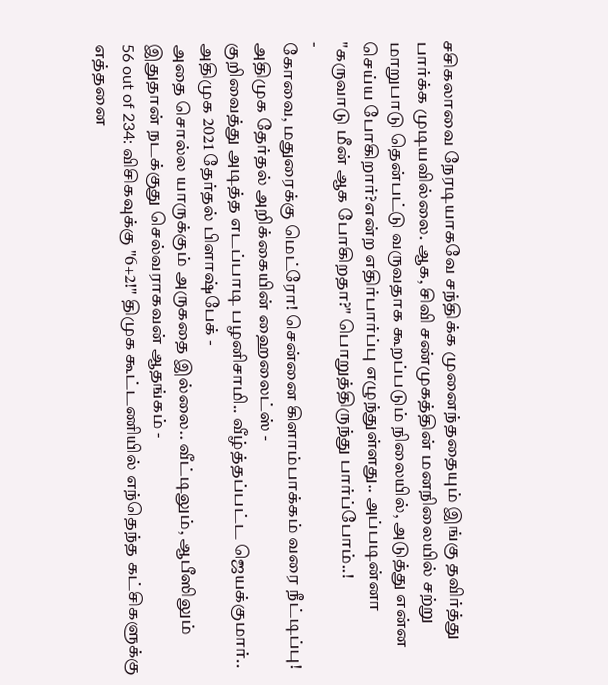சசிகலாவை நேரடியாகவே சந்திக்க முனைந்ததையும் இங்கு தவிர்த்து பார்க்க முடியவில்லை. ஆக, சிவி சண்முகத்தின் மனநிலையில் சற்று மாறுபாடு தென்பட்டு வருவதாக கூறப்படும் நிலையில், அடுத்து என்ன செய்ய போகிறார்?என்ற எதிர்பார்ப்பு எழுந்துள்ளது.. அப்படின்னா "கருவாடு மீன் ஆக போகிறதா?" பொறுத்திருந்து பார்ப்போம்..!
-
கோவை, மதுரைக்கு மெட்ரோ! சென்னை கிளாம்பாக்கம் வரை நீட்டிப்பு! அதிமுக தேர்தல் அறிக்கையின் ஹைலைட்ஸ் -
குறிவைத்து அடித்த எடப்பாடி பழனிசாமி.. வீழ்த்தப்பட்ட ஜெயக்குமார்.. அதிமுக 2021 தேர்தல் பிளாஷ்பேக் -
அதை சொல்ல யாருக்கும் அருகதை இல்லை.. வீட்டிலும், ஆபீஸிலும் இதுதான் நடக்குது செல்வராகவன் ஆதங்கம் -
56 out of 234: விசிகவுக்கு "6+2!" திமுக கூட்டணியில் எந்தெந்த கட்சிகளுக்கு எத்தனை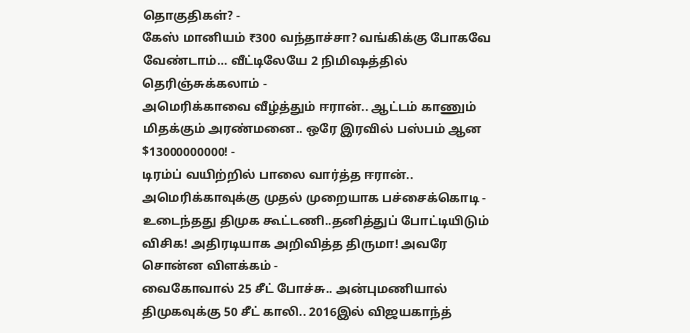தொகுதிகள்? -
கேஸ் மானியம் ₹300 வந்தாச்சா? வங்கிக்கு போகவே வேண்டாம்… வீட்டிலேயே 2 நிமிஷத்தில் தெரிஞ்சுக்கலாம் -
அமெரிக்காவை வீழ்த்தும் ஈரான்.. ஆட்டம் காணும் மிதக்கும் அரண்மனை.. ஒரே இரவில் பஸ்பம் ஆன $13000000000! -
டிரம்ப் வயிற்றில் பாலை வார்த்த ஈரான்.. அமெரிக்காவுக்கு முதல் முறையாக பச்சைக்கொடி -
உடைந்தது திமுக கூட்டணி..தனித்துப் போட்டியிடும் விசிக! அதிரடியாக அறிவித்த திருமா! அவரே சொன்ன விளக்கம் -
வைகோவால் 25 சீட் போச்சு.. அன்புமணியால் திமுகவுக்கு 50 சீட் காலி.. 2016இல் விஜயகாந்த்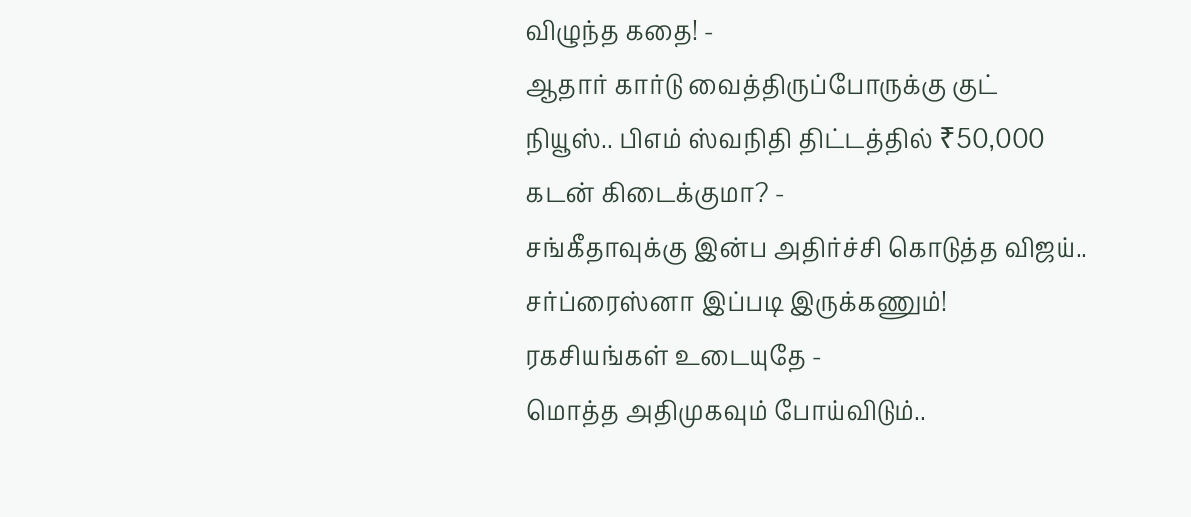விழுந்த கதை! -
ஆதார் கார்டு வைத்திருப்போருக்கு குட் நியூஸ்.. பிஎம் ஸ்வநிதி திட்டத்தில் ₹50,000 கடன் கிடைக்குமா? -
சங்கீதாவுக்கு இன்ப அதிர்ச்சி கொடுத்த விஜய்.. சர்ப்ரைஸ்னா இப்படி இருக்கணும்! ரகசியங்கள் உடையுதே -
மொத்த அதிமுகவும் போய்விடும்..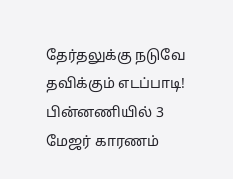தேர்தலுக்கு நடுவே தவிக்கும் எடப்பாடி! பின்னணியில் 3 மேஜர் காரணம்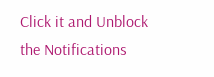Click it and Unblock the Notifications